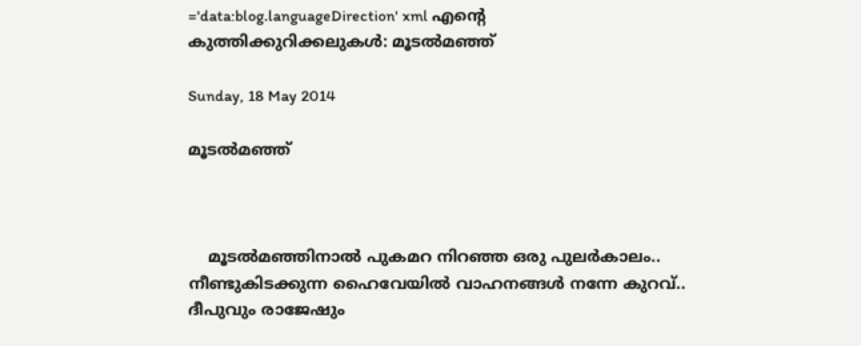='data:blog.languageDirection' xml എന്റെ കുത്തിക്കുറിക്കലുകള്‍: മൂടല്‍മഞ്ഞ്

Sunday, 18 May 2014

മൂടല്‍മഞ്ഞ്



    മൂടല്‍മഞ്ഞിനാല്‍ പുകമറ നിറഞ്ഞ ഒരു പുലര്‍കാലം.. നീണ്ടുകിടക്കുന്ന ഹൈവേയില്‍ വാഹനങ്ങള്‍ നന്നേ കുറവ്.. ദീപുവും രാജേഷും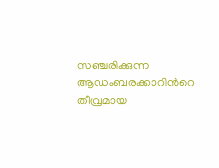സഞ്ചരിക്കുന്ന ആഡംബരക്കാറിന്‍റെ തീവ്രമായ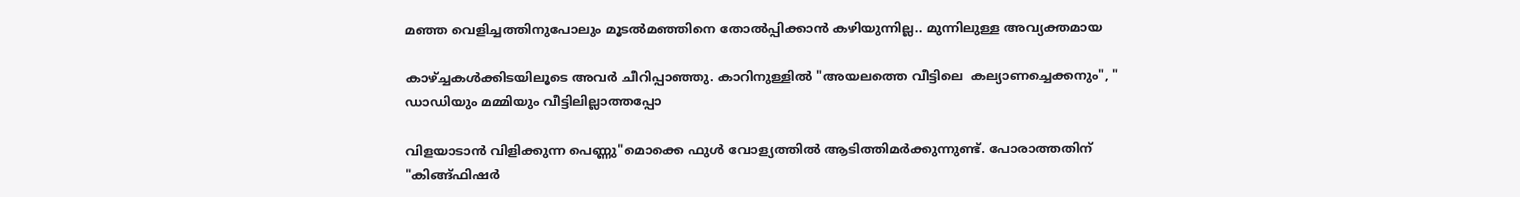മഞ്ഞ വെളിച്ചത്തിനുപോലും മൂടല്‍മഞ്ഞിനെ തോല്‍പ്പിക്കാന്‍ കഴിയുന്നില്ല.. മുന്നിലുള്ള അവ്യക്തമായ

കാഴ്ച്ചകള്‍ക്കിടയിലൂടെ അവര്‍ ചീറിപ്പാഞ്ഞു. കാറിനുള്ളില്‍ "അയലത്തെ വീട്ടിലെ  കല്യാണച്ചെക്കനും", " ഡാഡിയും മമ്മിയും വീട്ടിലില്ലാത്തപ്പോ

വിളയാടാന്‍ വിളിക്കുന്ന പെണ്ണു"മൊക്കെ ഫുള്‍ വോള്യത്തില്‍ ആടിത്തിമര്‍ക്കുന്നുണ്ട്. പോരാത്തതിന് "കിങ്ങ്ഫിഷര്‍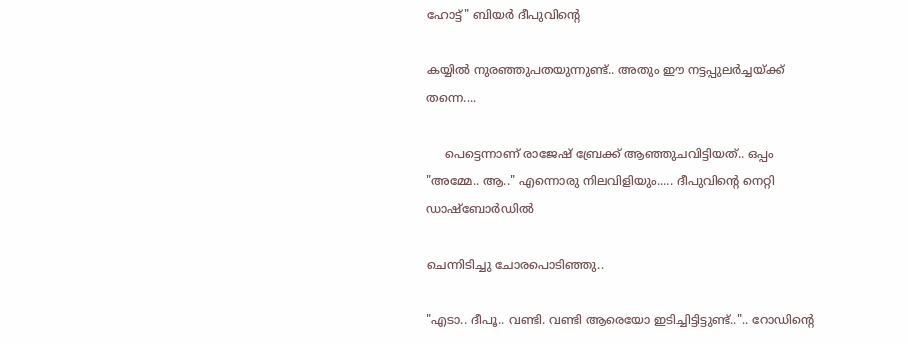ഹോട്ട്" ബിയര്‍ ദീപുവിന്‍റെ

കയ്യില്‍ നുരഞ്ഞുപതയുന്നുണ്ട്.. അതും ഈ നട്ടപ്പുലര്‍ച്ചയ്ക്ക് തന്നെ....

     പെട്ടെന്നാണ് രാജേഷ് ബ്രേക്ക്‌ ആഞ്ഞുചവിട്ടിയത്.. ഒപ്പം "അമ്മേ.. ആ.." എന്നൊരു നിലവിളിയും..... ദീപുവിന്‍റെ നെറ്റി ഡാഷ്ബോര്‍ഡില്‍

ചെന്നിടിച്ചു ചോരപൊടിഞ്ഞു..

"എടാ.. ദീപൂ.. വണ്ടി. വണ്ടി ആരെയോ ഇടിച്ചിട്ടിട്ടുണ്ട്..".. റോഡിന്‍റെ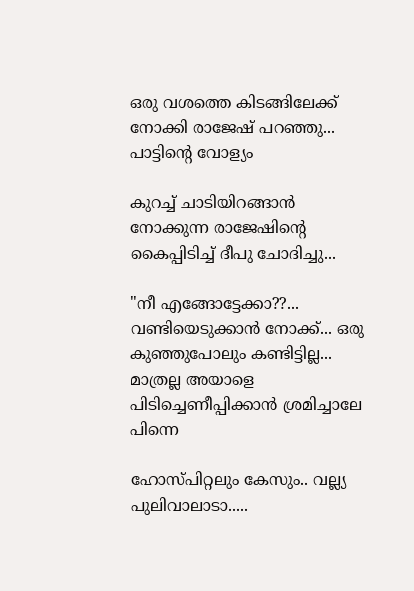ഒരു വശത്തെ കിടങ്ങിലേക്ക് നോക്കി രാജേഷ്‌ പറഞ്ഞു... പാട്ടിന്‍റെ വോള്യം

കുറച്ച് ചാടിയിറങ്ങാന്‍ നോക്കുന്ന രാജേഷിന്‍റെ കൈപ്പിടിച്ച്‌ ദീപു ചോദിച്ചു...

"നീ എങ്ങോട്ടേക്കാ??... വണ്ടിയെടുക്കാന്‍ നോക്ക്... ഒരു കുഞ്ഞുപോലും കണ്ടിട്ടില്ല... മാത്രല്ല അയാളെ പിടിച്ചെണീപ്പിക്കാന്‍ ശ്രമിച്ചാലേ പിന്നെ

ഹോസ്പിറ്റലും കേസും.. വല്ല്യ പുലിവാലാടാ.....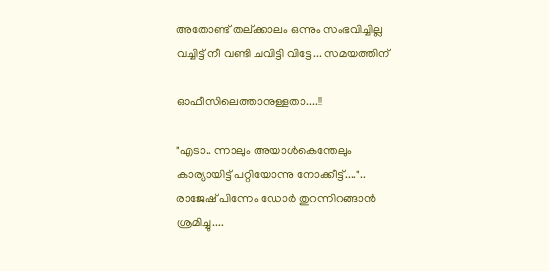അതോണ്ട് തല്ക്കാലം ഒന്നും സംഭവിച്ചില്ല വച്ചിട്ട് നീ വണ്ടി ചവിട്ടി വിട്ടേ... സമയത്തിന്

ഓഫീസിലെത്താനുള്ളതാ....!!

"എടാ.. ന്നാലും അയാള്‍കെന്തേലും കാര്യായിട്ട് പറ്റിയോന്നു നോക്കീട്ട്....".. രാജേഷ്‌ പിന്നേം ഡോര്‍ തുറന്നിറങ്ങാന്‍ ശ്രമിച്ചു....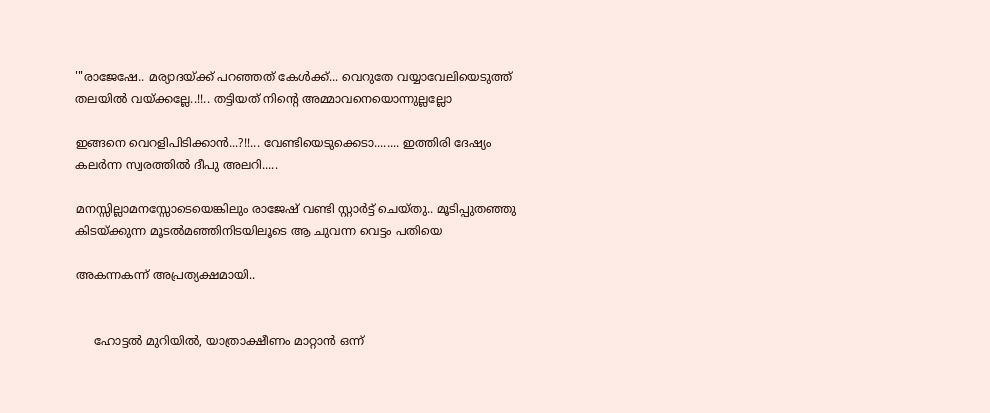'"രാജേഷേ.. മര്യാദയ്ക്ക് പറഞ്ഞത് കേള്‍ക്ക്... വെറുതേ വയ്യാവേലിയെടുത്ത് തലയില്‍ വയ്ക്കല്ലേ..!!.. തട്ടിയത് നിന്‍റെ അമ്മാവനെയൊന്നുല്ലല്ലോ

ഇങ്ങനെ വെറളിപിടിക്കാന്‍...?!!... വേണ്ടിയെടുക്കെടാ........ ഇത്തിരി ദേഷ്യം കലര്‍ന്ന സ്വരത്തില്‍ ദീപു അലറി.....

മനസ്സില്ലാമനസ്സോടെയെങ്കിലും രാജേഷ് വണ്ടി സ്റ്റാര്‍ട്ട്‌ ചെയ്തു.. മൂടിപ്പുതഞ്ഞു കിടയ്ക്കുന്ന മൂടല്‍മഞ്ഞിനിടയിലൂടെ ആ ചുവന്ന വെട്ടം പതിയെ

അകന്നകന്ന്‍ അപ്രത്യക്ഷമായി..


     ഹോട്ടല്‍ മുറിയില്‍, യാത്രാക്ഷീണം മാറ്റാന്‍ ഒന്ന്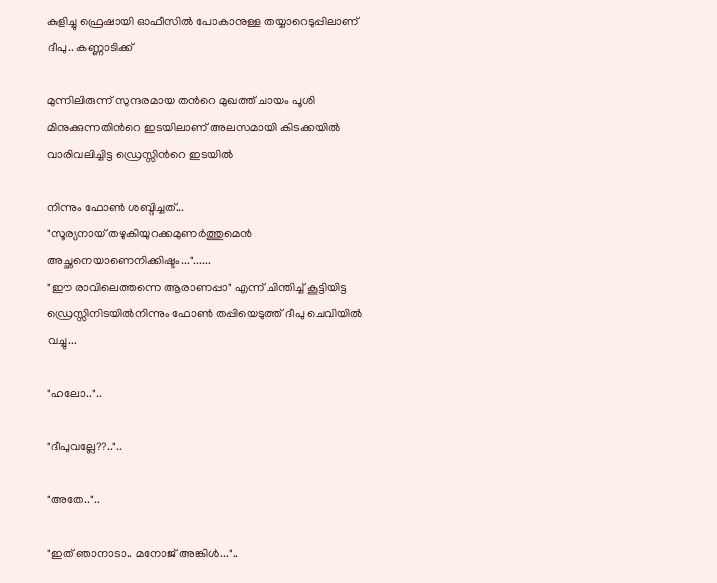കുളിച്ചു ഫ്രെഷായി ഓഫീസില്‍ പോകാനുള്ള തയ്യാറെടുപ്പിലാണ് ദീപു.. കണ്ണാടിക്ക്

മുന്നിലിരുന്ന് സുന്ദരമായ തന്‍റെ മുഖത്ത് ചായം പൂശി മിനുക്കുന്നതിന്‍റെ ഇടയിലാണ് അലസമായി കിടക്കയില്‍ വാരിവലിച്ചിട്ട ഡ്രെസ്സിന്‍റെ ഇടയില്‍

നിന്നും ഫോണ്‍ ശബ്ദിച്ചത്...
"സൂര്യനായ് തഴുകിയുറക്കമുണര്‍ത്തുമെന്‍ അച്ഛനെയാണെനിക്കിഷ്ടം..."......
"ഈ രാവിലെത്തന്നെ ആരാണപ്പാ" എന്ന് ചിന്തിച്ച് കൂട്ടിയിട്ട ഡ്രെസ്സിനിടയില്‍നിന്നും ഫോണ്‍ തപ്പിയെടുത്ത് ദീപു ചെവിയില്‍ വച്ചു...

"ഹലോ.."..

"ദീപുവല്ലേ??.."..

"അതേ.."..

"ഇത് ഞാനാടാ.. മനോജ്‌ അങ്കിള്‍..."..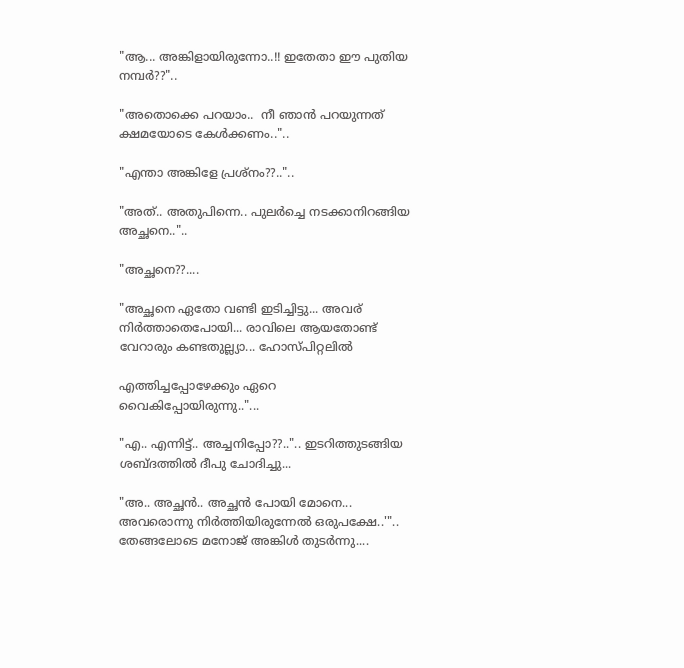"ആ... അങ്കിളായിരുന്നോ..!! ഇതേതാ ഈ പുതിയ നമ്പര്‍??"..

"അതൊക്കെ പറയാം..  നീ ഞാന്‍ പറയുന്നത് ക്ഷമയോടെ കേള്‍ക്കണം.."..

"എന്താ അങ്കിളേ പ്രശ്നം??.."..

"അത്.. അതുപിന്നെ.. പുലര്‍ച്ചെ നടക്കാനിറങ്ങിയ അച്ഛനെ.."..

"അച്ഛനെ??....

"അച്ഛനെ ഏതോ വണ്ടി ഇടിച്ചിട്ടു... അവര് നിര്‍ത്താതെപോയി... രാവിലെ ആയതോണ്ട് വേറാരും കണ്ടതുല്ല്യാ... ഹോസ്പിറ്റലില്‍

എത്തിച്ചപ്പോഴേക്കും ഏറെ വൈകിപ്പോയിരുന്നു.."...

"എ.. എന്നിട്ട്.. അച്ചനിപ്പോ??..".. ഇടറിത്തുടങ്ങിയ ശബ്ദത്തില്‍ ദീപു ചോദിച്ചു...

"അ.. അച്ഛന്‍.. അച്ഛന്‍ പോയി മോനെ... അവരൊന്നു നിര്‍ത്തിയിരുന്നേല്‍ ഒരുപക്ഷേ..'".. തേങ്ങലോടെ മനോജ്‌ അങ്കിള്‍ തുടര്‍ന്നു....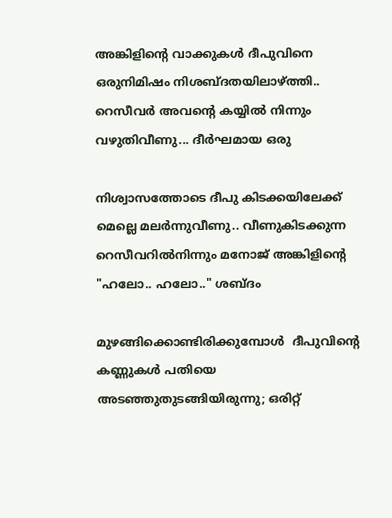അങ്കിളിന്‍റെ വാക്കുകള്‍ ദീപുവിനെ ഒരുനിമിഷം നിശബ്ദതയിലാഴ്ത്തി.. റെസീവര്‍ അവന്‍റെ കയ്യില്‍ നിന്നും വഴുതിവീണു... ദീര്‍ഘമായ ഒരു

നിശ്വാസത്തോടെ ദീപു കിടക്കയിലേക്ക് മെല്ലെ മലര്‍ന്നുവീണു.. വീണുകിടക്കുന്ന റെസീവറില്‍നിന്നും മനോജ്‌ അങ്കിളിന്‍റെ "ഹലോ.. ഹലോ.." ശബ്ദം

മുഴങ്ങിക്കൊണ്ടിരിക്കുമ്പോള്‍  ദീപുവിന്‍റെ കണ്ണുകള്‍ പതിയെ അടഞ്ഞുതുടങ്ങിയിരുന്നു; ഒരിറ്റ്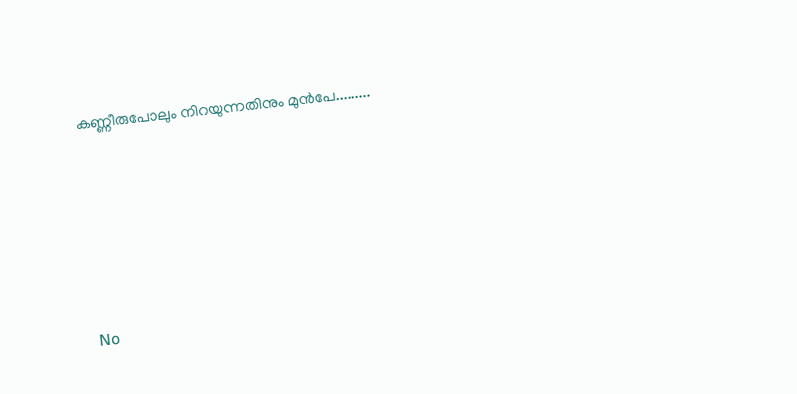കണ്ണീരുപോലും നിറയുന്നതിനും മുന്‍പേ.........






No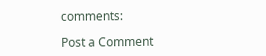comments:

Post a Comment